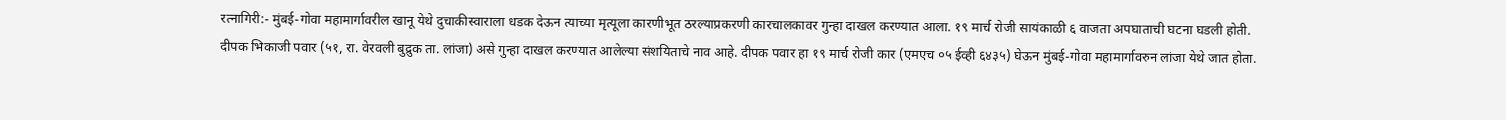रत्नागिरी:- मुंबई-गोवा महामार्गावरील खानू येथे दुचाकीस्वाराला धडक देऊन त्याच्या मृत्यूला कारणीभूत ठरल्याप्रकरणी कारचालकावर गुन्हा दाखल करण्यात आला. १९ मार्च रोजी सायंकाळी ६ वाजता अपघाताची घटना घडली होती.
दीपक भिकाजी पवार (५१, रा. वेरवली बुद्रुक ता. लांजा) असे गुन्हा दाखल करण्यात आलेल्या संशयिताचे नाव आहे. दीपक पवार हा १९ मार्च रोजी कार (एमएच ०५ ईव्ही ६४३५) घेऊन मुंबई-गोवा महामार्गावरुन लांजा येथे जात होता.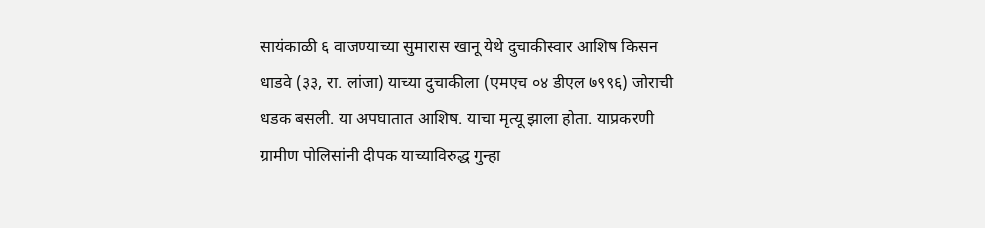सायंकाळी ६ वाजण्याच्या सुमारास खानू येथे दुचाकीस्वार आशिष किसन धाडवे (३३, रा. लांजा) याच्या दुचाकीला (एमएच ०४ डीएल ७९९६) जोराची धडक बसली. या अपघातात आशिष. याचा मृत्यू झाला होता. याप्रकरणी ग्रामीण पोलिसांनी दीपक याच्याविरुद्ध गुन्हा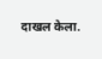दाखल केला.